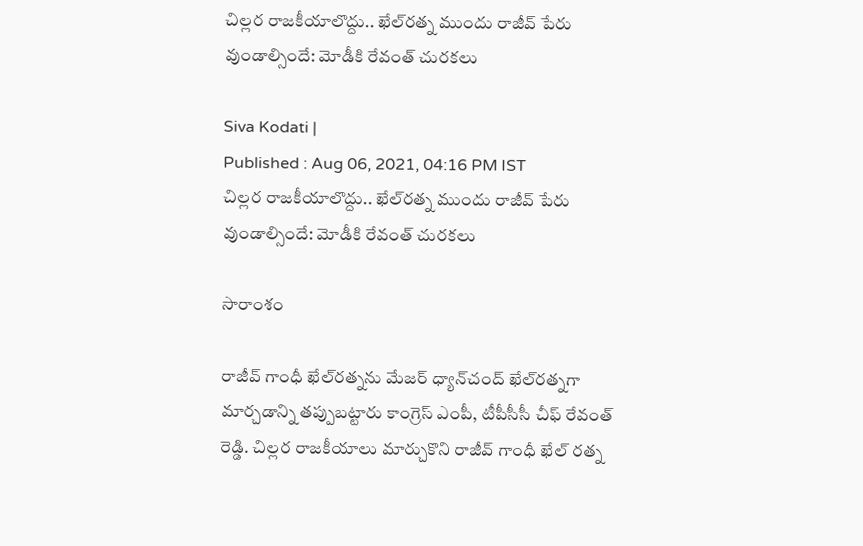చిల్లర రాజకీయాలొద్దు.. ఖేల్‌రత్న ముందు రాజీవ్ పేరు వుండాల్సిందే: మోడీకి రేవంత్ చురకలు

Siva Kodati |
Published : Aug 06, 2021, 04:16 PM IST
చిల్లర రాజకీయాలొద్దు.. ఖేల్‌రత్న ముందు రాజీవ్ పేరు వుండాల్సిందే: మోడీకి రేవంత్ చురకలు

సారాంశం

రాజీవ్ గాంధీ ఖేల్‌రత్న‌ను మేజర్ ధ్యాన్‌చంద్ ఖేల్‌రత్నగా మార్చడాన్ని తప్పుబట్టారు కాంగ్రెస్ ఎంపీ, టీపీసీసీ చీఫ్ రేవంత్ రెడ్డి. చిల్లర రాజకీయాలు మార్చుకొని రాజీవ్ గాంధీ ఖేల్ రత్న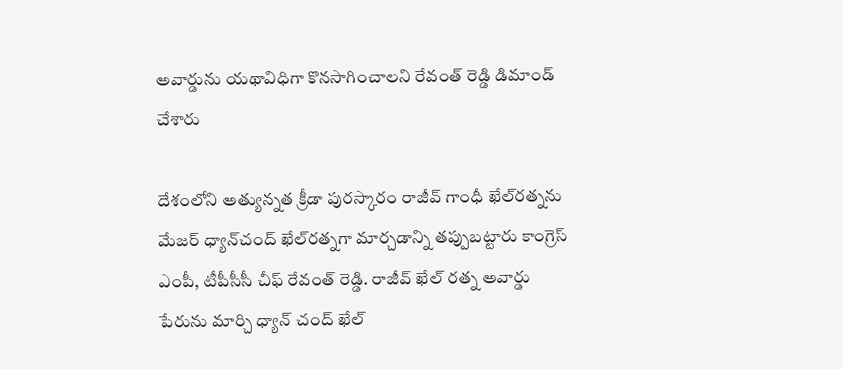అవార్డును యథావిధిగా కొనసాగించాలని రేవంత్ రెడ్డి డిమాండ్ చేశారు

దేశంలోని అత్యున్నత క్రీడా పురస్కారం రాజీవ్ గాంధీ ఖేల్‌రత్న‌ను మేజర్ ధ్యాన్‌చంద్ ఖేల్‌రత్నగా మార్చడాన్ని తప్పుబట్టారు కాంగ్రెస్ ఎంపీ, టీపీసీసీ చీఫ్ రేవంత్ రెడ్డి. రాజీవ్ ఖేల్ రత్న అవార్డు పేరును మార్చి ధ్యాన్ చంద్ ఖేల్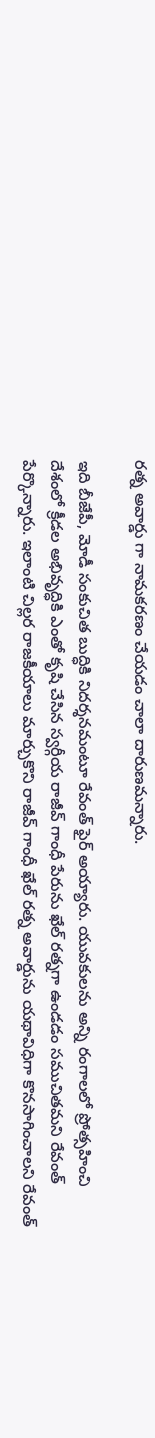రత్న అవార్డు గా నామకరణం చేయడం చాలా దారుణమన్నారు.

ఇది బీజేపీ, మోడీ సంకుచిత బుద్ధికి నిదర్శనమంటూ రేవంత్ ఫైర్ అయ్యారు. యువకులను అన్ని రంగాలలో ప్రోత్సహించి దేశంలో క్రీడల అభివృద్ధికి ఎంతో కృషి చేసిన స్వర్గీయ రాజీవ్ గాంధీ పేరును ఖేల్ రత్నగా ఉండడం సముచితమని రేవంత్ పేర్కొన్నారు. ఇలాంటి చిల్లర రాజకీయాలు మార్చుకొని రాజీవ్ గాంధీ ఖేల్ రత్న అవార్డును యథావిధిగా కొనసాగించాలని రేవంత్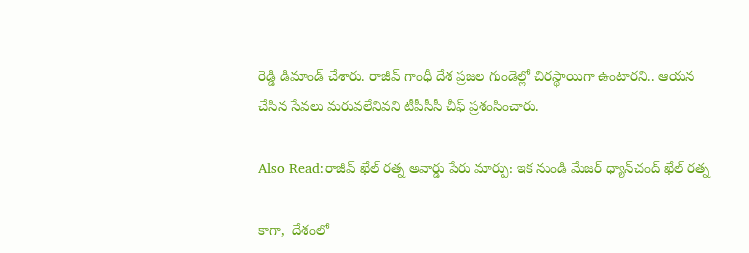రెడ్డి డిమాండ్ చేశారు. రాజీవ్ గాంధీ దేశ ప్రజల గుండెల్లో చిరస్థాయిగా ఉంటారని.. ఆయన చేసిన సేవలు మరువలేనివని టీపీసీసీ చీఫ్ ప్రశంసించారు.

Also Read:రాజీవ్ ఖేల్ రత్న అవార్డు పేరు మార్పు: ఇక నుండి మేజర్ ధ్యాన్‌చంద్ ఖేల్ రత్న

కాగా,  దేశంలో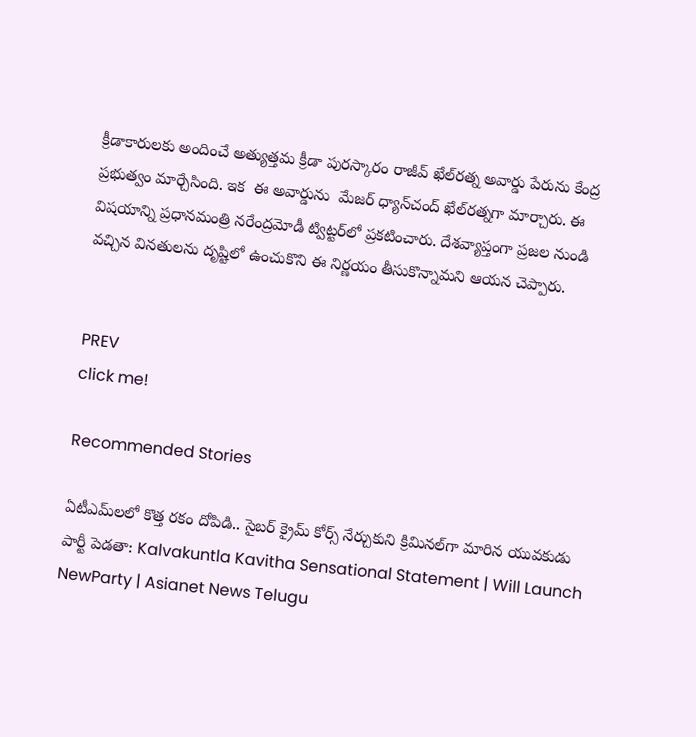క్రీడాకారులకు అందించే అత్యుత్తమ క్రీడా పురస్కారం రాజీవ్‌ ఖేల్‌రత్న అవార్డు పేరును కేంద్ర ప్రభుత్వం మార్చేసింది. ఇక  ఈ అవార్డును  మేజర్ ధ్యాన్‌చంద్‌ ఖేల్‌రత్నగా మార్చారు. ఈ విషయాన్ని ప్రధానమంత్రి నరేంద్రమోడీ ట్విట్టర్‌లో ప్రకటించారు. దేశవ్యాప్తంగా ప్రజల నుండి వచ్చిన వినతులను దృష్టిలో ఉంచుకొని ఈ నిర్ణయం తీసుకొన్నామని ఆయన చెప్పారు.


PREV
click me!

Recommended Stories

ఏటీఎమ్‌లలో కొత్త ర‌కం దోపిడి.. సైబ‌ర్ క్రైమ్ కోర్స్ నేర్చుకుని క్రిమిన‌ల్‌గా మారిన యువ‌కుడు
పార్టీ పెడతా: Kalvakuntla Kavitha Sensational Statement | Will Launch NewParty | Asianet News Telugu